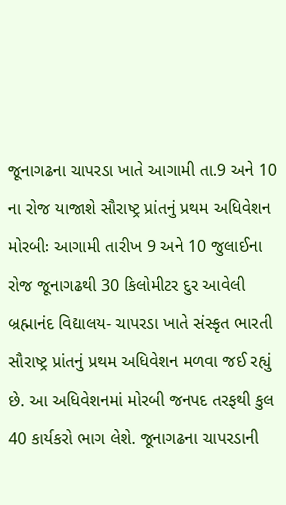જૂનાગઢના ચાપરડા ખાતે આગામી તા.9 અને 10 ના રોજ યાજાશે સૌરાષ્ટ્ર પ્રાંતનું પ્રથમ અધિવેશન મોરબીઃ આગામી તારીખ 9 અને 10 જુલાઈના રોજ જૂનાગઢથી 30 કિલોમીટર દુર આવેલી બ્રહ્માનંદ વિદ્યાલય- ચાપરડા ખાતે સંસ્કૃત ભારતી સૌરાષ્ટ્ર પ્રાંતનું પ્રથમ અધિવેશન મળવા જઈ રહ્યું છે. આ અધિવેશનમાં મોરબી જનપદ તરફથી કુલ 40 કાર્યકરો ભાગ લેશે. જૂનાગઢના ચાપરડાની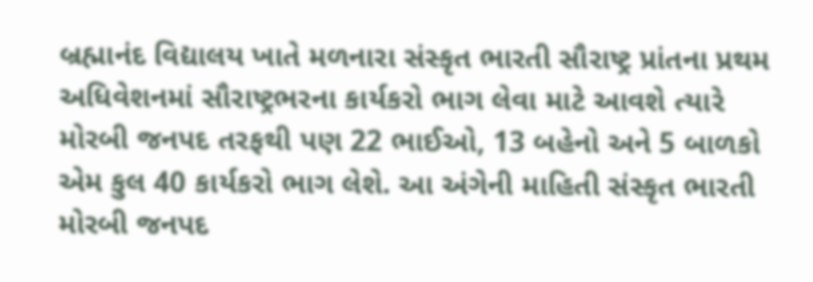બ્રહ્માનંદ વિદ્યાલય ખાતે મળનારા સંસ્કૃત ભારતી સૌરાષ્ટ્ર પ્રાંતના પ્રથમ અધિવેશનમાં સૌરાષ્ટ્રભરના કાર્યકરો ભાગ લેવા માટે આવશે ત્યારે મોરબી જનપદ તરફથી પણ 22 ભાઈઓ, 13 બહેનો અને 5 બાળકો એમ કુલ 40 કાર્યકરો ભાગ લેશે. આ અંગેની માહિતી સંસ્કૃત ભારતી મોરબી જનપદ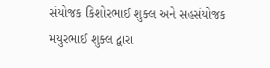સંયોજક કિશોરભાઈ શુક્લ અને સહસંયોજક મયુરભાઈ શુક્લ દ્વારા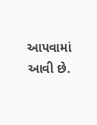આપવામાં આવી છે.